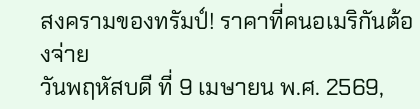สงครามของทรัมป์! ราคาที่คนอเมริกันต้องจ่าย
วันพฤหัสบดี ที่ 9 เมษายน พ.ศ. 2569,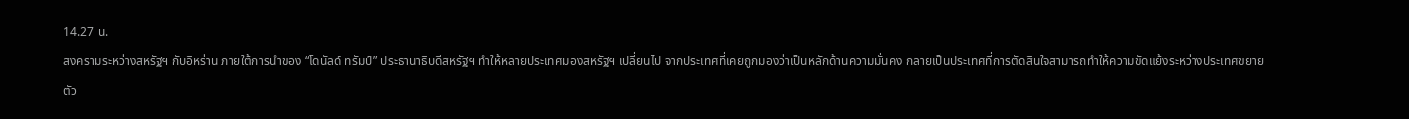14.27 น.
สงครามระหว่างสหรัฐฯ กับอิหร่าน ภายใต้การนำของ “โดนัลด์ ทรัมป์” ประธานาธิบดีสหรัฐฯ ทำให้หลายประเทศมองสหรัฐฯ เปลี่ยนไป จากประเทศที่เคยถูกมองว่าเป็นหลักด้านความมั่นคง กลายเป็นประเทศที่การตัดสินใจสามารถทำให้ความขัดแย้งระหว่างประเทศขยายตัว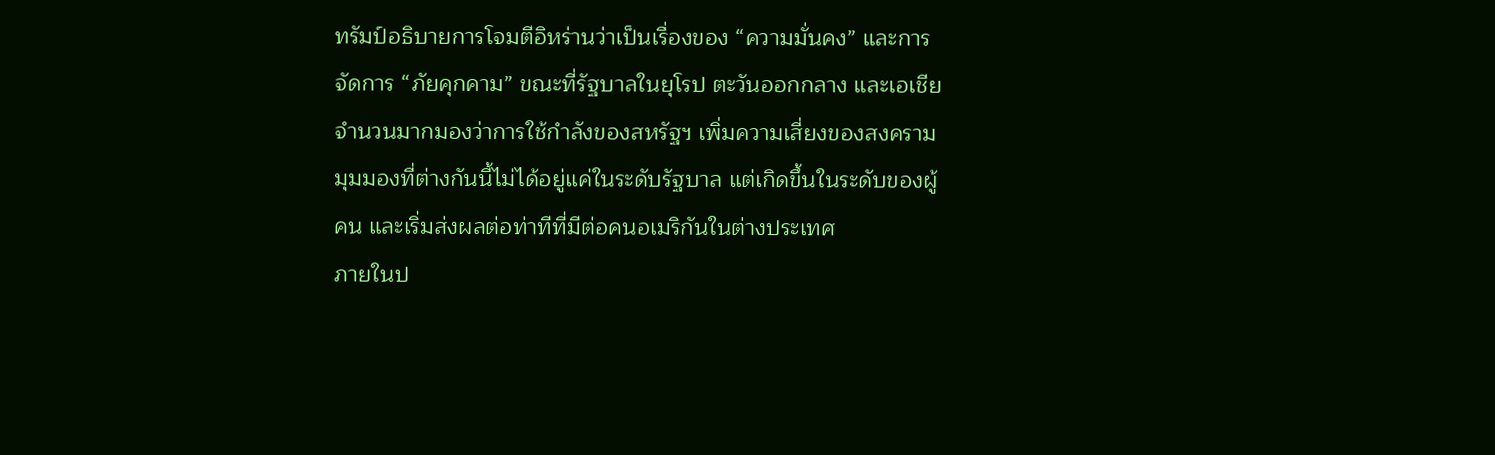ทรัมป์อธิบายการโจมตีอิหร่านว่าเป็นเรื่องของ “ความมั่นคง” และการจัดการ “ภัยคุกคาม” ขณะที่รัฐบาลในยุโรป ตะวันออกกลาง และเอเชียจำนวนมากมองว่าการใช้กำลังของสหรัฐฯ เพิ่มความเสี่ยงของสงคราม
มุมมองที่ต่างกันนี้ไม่ได้อยู่แค่ในระดับรัฐบาล แต่เกิดขึ้นในระดับของผู้คน และเริ่มส่งผลต่อท่าทีที่มีต่อคนอเมริกันในต่างประเทศ
ภายในป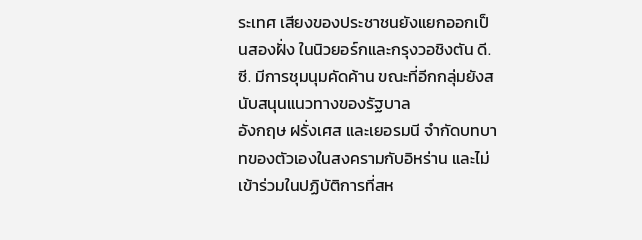ระเทศ เสียงของประชาชนยังแยกออกเป็นสองฝั่ง ในนิวยอร์กและกรุงวอชิงตัน ดี.ซี. มีการชุมนุมคัดค้าน ขณะที่อีกกลุ่มยังสนับสนุนแนวทางของรัฐบาล
อังกฤษ ฝรั่งเศส และเยอรมนี จำกัดบทบาทของตัวเองในสงครามกับอิหร่าน และไม่เข้าร่วมในปฏิบัติการที่สห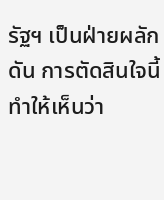รัฐฯ เป็นฝ่ายผลักดัน การตัดสินใจนี้ทำให้เห็นว่า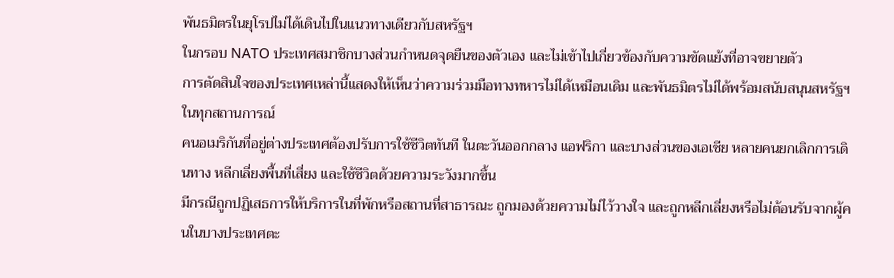พันธมิตรในยุโรปไม่ได้เดินไปในแนวทางเดียวกับสหรัฐฯ
ในกรอบ NATO ประเทศสมาชิกบางส่วนกำหนดจุดยืนของตัวเอง และไม่เข้าไปเกี่ยวข้องกับความขัดแย้งที่อาจขยายตัว
การตัดสินใจของประเทศเหล่านี้แสดงให้เห็นว่าความร่วมมือทางทหารไม่ได้เหมือนเดิม และพันธมิตรไม่ได้พร้อมสนับสนุนสหรัฐฯ ในทุกสถานการณ์
คนอเมริกันที่อยู่ต่างประเทศต้องปรับการใช้ชีวิตทันที ในตะวันออกกลาง แอฟริกา และบางส่วนของเอเชีย หลายคนยกเลิกการเดินทาง หลีกเลี่ยงพื้นที่เสี่ยง และใช้ชีวิตด้วยความระวังมากขึ้น
มีกรณีถูกปฏิเสธการให้บริการในที่พักหรือสถานที่สาธารณะ ถูกมองด้วยความไม่ไว้วางใจ และถูกหลีกเลี่ยงหรือไม่ต้อนรับจากผู้คนในบางประเทศตะ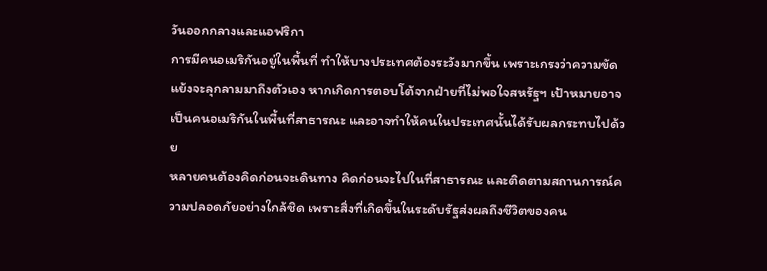วันออกกลางและแอฟริกา
การมีคนอเมริกันอยู่ในพื้นที่ ทำให้บางประเทศต้องระวังมากขึ้น เพราะเกรงว่าความขัดแย้งจะลุกลามมาถึงตัวเอง หากเกิดการตอบโต้จากฝ่ายที่ไม่พอใจสหรัฐฯ เป้าหมายอาจเป็นคนอเมริกันในพื้นที่สาธารณะ และอาจทำให้คนในประเทศนั้นได้รับผลกระทบไปด้วย
หลายคนต้องคิดก่อนจะเดินทาง คิดก่อนจะไปในที่สาธารณะ และติดตามสถานการณ์ความปลอดภัยอย่างใกล้ชิด เพราะสิ่งที่เกิดขึ้นในระดับรัฐส่งผลถึงชีวิตของคน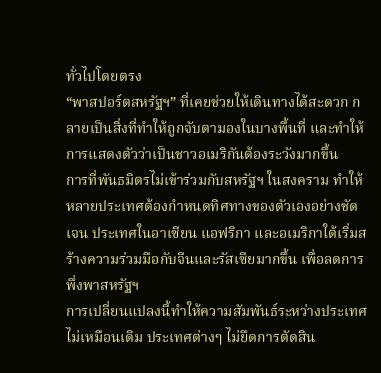ทั่วไปโดยตรง
“พาสปอร์ตสหรัฐฯ” ที่เคยช่วยให้เดินทางได้สะดวก กลายเป็นสิ่งที่ทำให้ถูกจับตามองในบางพื้นที่ และทำให้การแสดงตัวว่าเป็นชาวอเมริกันต้องระวังมากขึ้น
การที่พันธมิตรไม่เข้าร่วมกับสหรัฐฯ ในสงคราม ทำให้หลายประเทศต้องกำหนดทิศทางของตัวเองอย่างชัดเจน ประเทศในอาเซียน แอฟริกา และอเมริกาใต้เริ่มสร้างความร่วมมือกับจีนและรัสเซียมากขึ้น เพื่อลดการพึ่งพาสหรัฐฯ
การเปลี่ยนแปลงนี้ทำให้ความสัมพันธ์ระหว่างประเทศไม่เหมือนเดิม ประเทศต่างๆ ไม่ยึดการตัดสิน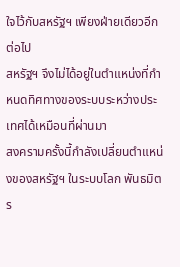ใจไว้กับสหรัฐฯ เพียงฝ่ายเดียวอีกต่อไป
สหรัฐฯ จึงไม่ได้อยู่ในตำแหน่งที่กำหนดทิศทางของระบบระหว่างประเทศได้เหมือนที่ผ่านมา
สงครามครั้งนี้กำลังเปลี่ยนตำแหน่งของสหรัฐฯ ในระบบโลก พันธมิตร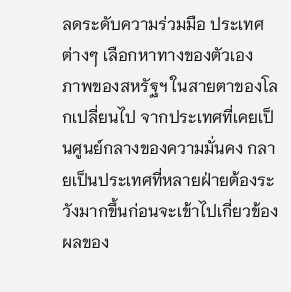ลดระดับความร่วมมือ ประเทศต่างๆ เลือกหาทางของตัวเอง
ภาพของสหรัฐฯ ในสายตาของโลกเปลี่ยนไป จากประเทศที่เคยเป็นศูนย์กลางของความมั่นคง กลายเป็นประเทศที่หลายฝ่ายต้องระวังมากขึ้นก่อนจะเข้าไปเกี่ยวข้อง
ผลของ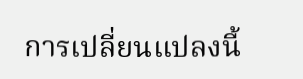การเปลี่ยนแปลงนี้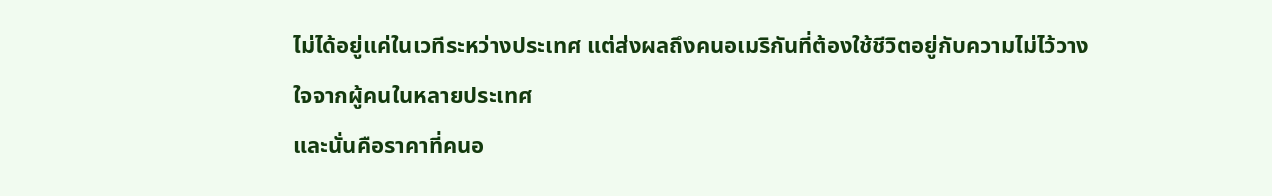ไม่ได้อยู่แค่ในเวทีระหว่างประเทศ แต่ส่งผลถึงคนอเมริกันที่ต้องใช้ชีวิตอยู่กับความไม่ไว้วางใจจากผู้คนในหลายประเทศ
และนั่นคือราคาที่คนอ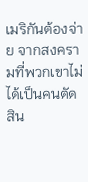เมริกันต้องจ่าย จากสงครามที่พวกเขาไม่ได้เป็นคนตัดสิน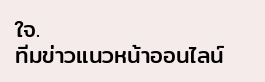ใจ.
ทีมข่าวแนวหน้าออนไลน์